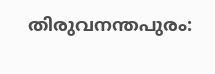തിരുവനന്തപുരം: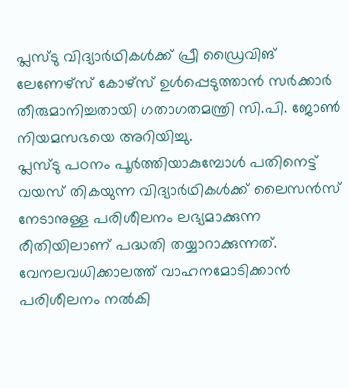പ്ലസ്ടു വിദ്യാർഥികൾക്ക് പ്രീ ഡ്രൈവിങ് ലേണേഴ്സ് കോഴ്സ് ഉൾപ്പെടുത്താൻ സർക്കാർ തീരുമാനിച്ചതായി ഗതാഗതമന്ത്രി സി.പി. ജോൺ നിയമസഭയെ അറിയിച്ചു.
പ്ലസ്ടു പഠനം പൂർത്തിയാകുമ്പോൾ പതിനെട്ട് വയസ് തികയുന്ന വിദ്യാർഥികൾക്ക് ലൈസൻസ് നേടാനുള്ള പരിശീലനം ലഭ്യമാക്കുന്ന രീതിയിലാണ് പദ്ധതി തയ്യാറാക്കുന്നത്.
വേനലവധിക്കാലത്ത് വാഹനമോടിക്കാൻ പരിശീലനം നൽകി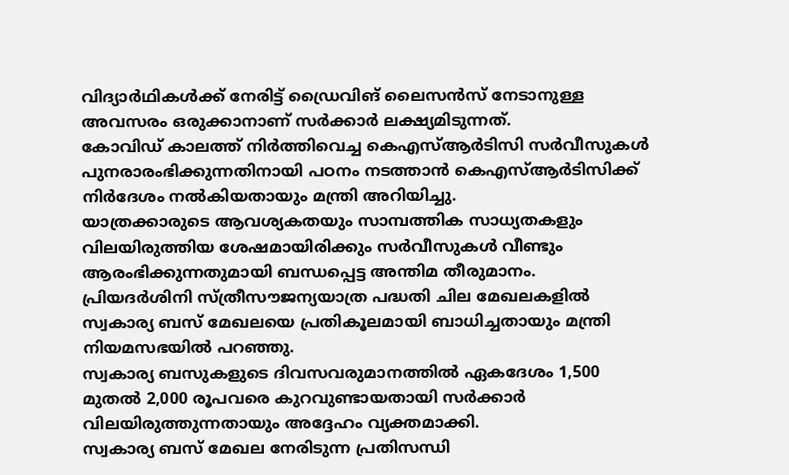വിദ്യാർഥികൾക്ക് നേരിട്ട് ഡ്രൈവിങ് ലൈസൻസ് നേടാനുള്ള അവസരം ഒരുക്കാനാണ് സർക്കാർ ലക്ഷ്യമിടുന്നത്.
കോവിഡ് കാലത്ത് നിർത്തിവെച്ച കെഎസ്ആർടിസി സർവീസുകൾ പുനരാരംഭിക്കുന്നതിനായി പഠനം നടത്താൻ കെഎസ്ആർടിസിക്ക് നിർദേശം നൽകിയതായും മന്ത്രി അറിയിച്ചു.
യാത്രക്കാരുടെ ആവശ്യകതയും സാമ്പത്തിക സാധ്യതകളും വിലയിരുത്തിയ ശേഷമായിരിക്കും സർവീസുകൾ വീണ്ടും ആരംഭിക്കുന്നതുമായി ബന്ധപ്പെട്ട അന്തിമ തീരുമാനം.
പ്രിയദർശിനി സ്ത്രീസൗജന്യയാത്ര പദ്ധതി ചില മേഖലകളിൽ സ്വകാര്യ ബസ് മേഖലയെ പ്രതികൂലമായി ബാധിച്ചതായും മന്ത്രി നിയമസഭയിൽ പറഞ്ഞു.
സ്വകാര്യ ബസുകളുടെ ദിവസവരുമാനത്തിൽ ഏകദേശം 1,500 മുതൽ 2,000 രൂപവരെ കുറവുണ്ടായതായി സർക്കാർ വിലയിരുത്തുന്നതായും അദ്ദേഹം വ്യക്തമാക്കി.
സ്വകാര്യ ബസ് മേഖല നേരിടുന്ന പ്രതിസന്ധി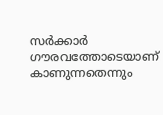സർക്കാർ ഗൗരവത്തോടെയാണ് കാണുന്നതെന്നും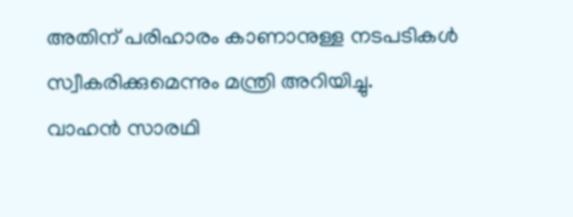അതിന് പരിഹാരം കാണാനുള്ള നടപടികൾ സ്വീകരിക്കുമെന്നും മന്ത്രി അറിയിച്ചു.
വാഹൻ സാരഥി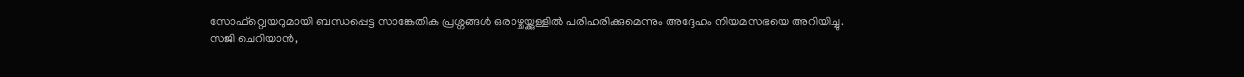സോഫ്റ്റ്വെയറുമായി ബന്ധപ്പെട്ട സാങ്കേതിക പ്രശ്നങ്ങൾ ഒരാഴ്ചയ്ക്കുള്ളിൽ പരിഹരിക്കുമെന്നും അദ്ദേഹം നിയമസഭയെ അറിയിച്ചു.
സജി ചെറിയാൻ,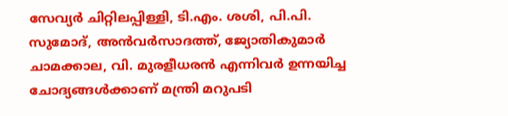സേവ്യർ ചിറ്റിലപ്പിള്ളി, ടി.എം. ശശി, പി.പി. സുമോദ്, അൻവർസാദത്ത്, ജ്യോതികുമാർ ചാമക്കാല, വി. മുരളീധരൻ എന്നിവർ ഉന്നയിച്ച ചോദ്യങ്ങൾക്കാണ് മന്ത്രി മറുപടി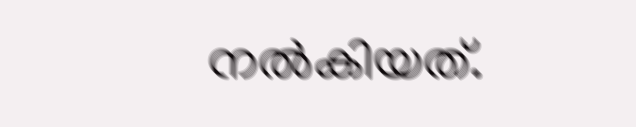നൽകിയത്.